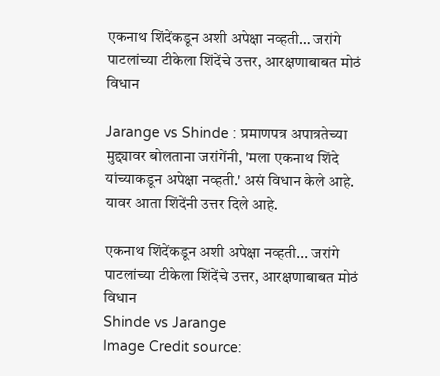एकनाथ शिंदेंकडून अशी अपेक्षा नव्हती… जरांगे पाटलांच्या टीकेला शिंदेंचे उत्तर, आरक्षणाबाबत मोठं विधान

Jarange vs Shinde : प्रमाणपत्र अपात्रतेच्या मुद्द्यावर बोलताना जरांगेंनी, 'मला एकनाथ शिंदे यांच्याकडून अपेक्षा नव्हती.' असं विधान केले आहे. यावर आता शिंदेंनी उत्तर दिले आहे.

एकनाथ शिंदेंकडून अशी अपेक्षा नव्हती... जरांगे पाटलांच्या टीकेला शिंदेंचे उत्तर, आरक्षणाबाबत मोठं विधान
Shinde vs Jarange
Image Credit source: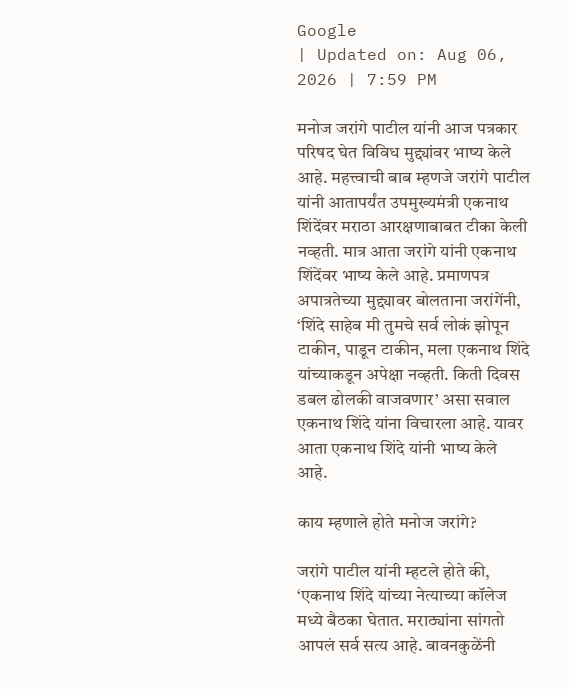Google
| Updated on: Aug 06, 2026 | 7:59 PM

मनोज जरांगे पाटील यांनी आज पत्रकार परिषद घेत विविध मुद्द्यांवर भाष्य केले आहे. महत्त्वाची बाब म्हणजे जरांगे पाटील यांनी आतापर्यंत उपमुख्यमंत्री एकनाथ शिंदेंवर मराठा आरक्षणाबाबत टीका केली नव्हती. मात्र आता जरांगे यांनी एकनाथ शिंदेंवर भाष्य केले आहे. प्रमाणपत्र अपात्रतेच्या मुद्द्यावर बोलताना जरांगेंनी, ‘शिंदे साहेब मी तुमचे सर्व लोकं झोपून टाकीन, पाडून टाकीन, मला एकनाथ शिंदे यांच्याकडून अपेक्षा नव्हती. किती दिवस डबल ढोलकी वाजवणार’ असा सवाल एकनाथ शिंदे यांना विचारला आहे. यावर आता एकनाथ शिंदे यांनी भाष्य केले आहे.

काय म्हणाले होते मनोज जरांगे?

जरांगे पाटील यांनी म्हटले होते की, ‘एकनाथ शिंदे यांच्या नेत्याच्या कॉलेज मध्ये बैठका घेतात. मराठ्यांना सांगतो आपलं सर्व सत्य आहे. बावनकुळेंनी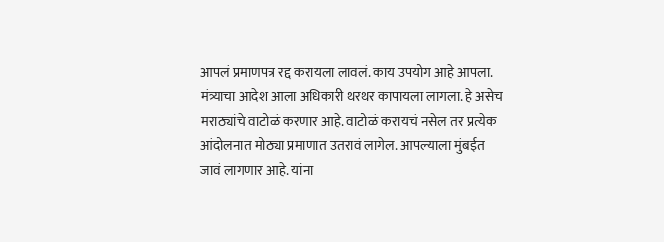आपलं प्रमाणपत्र रद्द करायला लावलं. काय उपयोग आहे आपला. मंत्र्याचा आदेश आला अधिकारी थरथर कापायला लागला. हे असेच मराठ्यांचे वाटोळं करणार आहे. वाटोळं करायचं नसेल तर प्रत्येक आंदोलनात मोठ्या प्रमाणात उतरावं लागेल. आपल्याला मुंबईत जावं लागणार आहे. यांना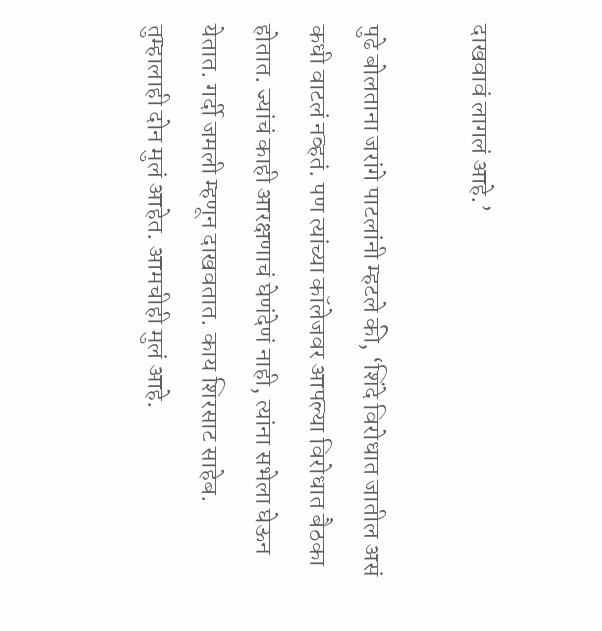दाखवावं लागलं आहे.’

पुढे बोलताना जरांगे पाटलांनी म्हटले की, ‘शिंदे विरोधात जातील असं कधी वाटलं नव्हतं. पण त्यांच्या कॉलेजवर आपल्या विरोधात बैठका होतात. ज्यांचं काही आरक्षणाचं घेणंदेणं नाही, त्यांना सभेला घेऊन येतात. गर्दी जमली म्हणून दाखवतात. काय शिरसाट साहेब. तुम्हालाही दोन मुलं आहेत. आमचीही मुलं आहे.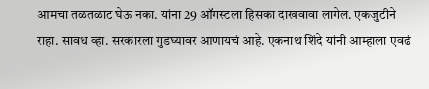आमचा तळतळाट घेऊ नका. यांना 29 ऑगस्टला हिसका दाखवावा लागेल. एकजुटीने राहा. सावध व्हा. सरकारला गुडघ्यावर आणायचं आहे. एकनाथ शिंदे यांनी आम्हाला एवढं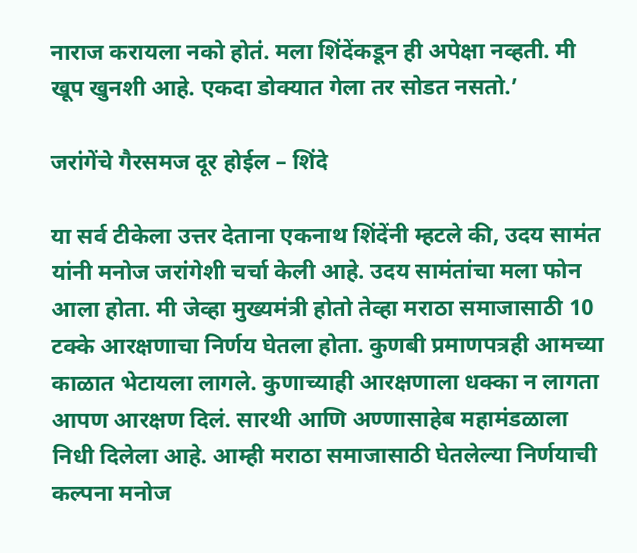नाराज करायला नको होतं. मला शिंदेंकडून ही अपेक्षा नव्हती. मी खूप खुनशी आहे. एकदा डोक्यात गेला तर सोडत नसतो.’

जरांगेंचे गैरसमज दूर होईल – शिंदे

या सर्व टीकेला उत्तर देताना एकनाथ शिंदेंनी म्हटले की, उदय सामंत यांनी मनोज जरांगेशी चर्चा केली आहे. उदय सामंतांचा मला फोन आला होता. मी जेव्हा मुख्यमंत्री होतो तेव्हा मराठा समाजासाठी 10 टक्के आरक्षणाचा निर्णय घेतला होता. कुणबी प्रमाणपत्रही आमच्या काळात भेटायला लागले. कुणाच्याही आरक्षणाला धक्का न लागता आपण आरक्षण दिलं. सारथी आणि अण्णासाहेब महामंडळाला निधी दिलेला आहे. आम्ही मराठा समाजासाठी घेतलेल्या निर्णयाची कल्पना मनोज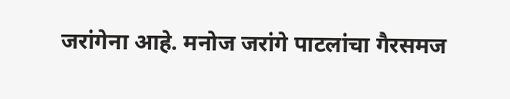जरांगेना आहे. मनोज जरांगे पाटलांचा गैरसमज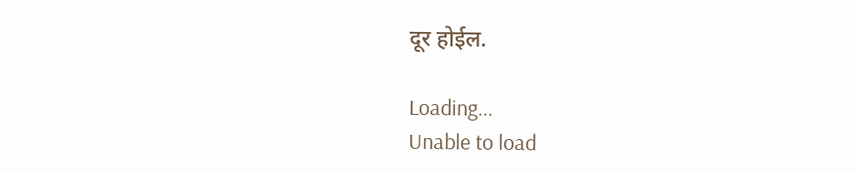दूर होईल.

Loading...
Unable to load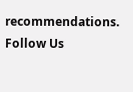recommendations.
Follow Us